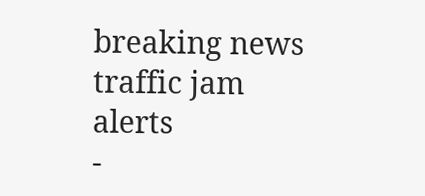breaking news
traffic jam alerts
-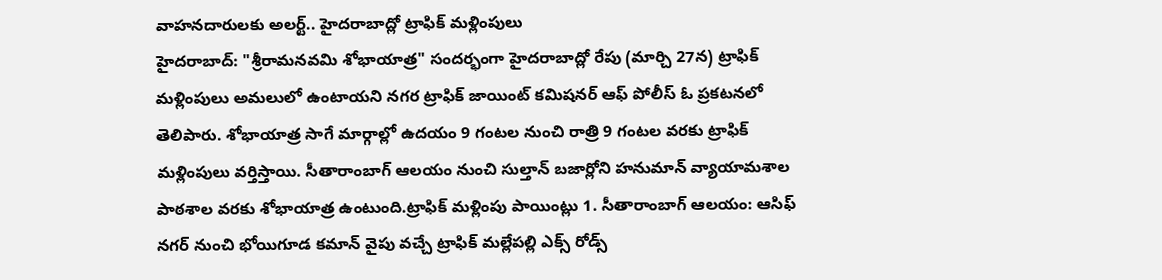వాహనదారులకు అలర్ట్.. హైదరాబాద్లో ట్రాఫిక్ మళ్లింపులు
హైదరాబాద్: "శ్రీరామనవమి శోభాయాత్ర" సందర్భంగా హైదరాబాద్లో రేపు (మార్చి 27న) ట్రాఫిక్ మళ్లింపులు అమలులో ఉంటాయని నగర ట్రాఫిక్ జాయింట్ కమిషనర్ ఆఫ్ పోలీస్ ఓ ప్రకటనలో తెలిపారు. శోభాయాత్ర సాగే మార్గాల్లో ఉదయం 9 గంటల నుంచి రాత్రి 9 గంటల వరకు ట్రాఫిక్ మళ్లింపులు వర్తిస్తాయి. సీతారాంబాగ్ ఆలయం నుంచి సుల్తాన్ బజార్లోని హనుమాన్ వ్యాయామశాల పాఠశాల వరకు శోభాయాత్ర ఉంటుంది.ట్రాఫిక్ మళ్లింపు పాయింట్లు 1. సీతారాంబాగ్ ఆలయం: ఆసిఫ్ నగర్ నుంచి భోయిగూడ కమాన్ వైపు వచ్చే ట్రాఫిక్ మల్లేపల్లి ఎక్స్ రోడ్స్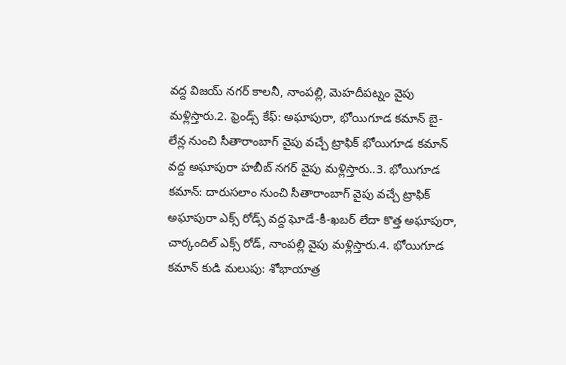వద్ద విజయ్ నగర్ కాలనీ, నాంపల్లి, మెహదీపట్నం వైపు మళ్లిస్తారు.2. ఫ్రెండ్స్ కేఫ్: అఘాపురా, భోయిగూడ కమాన్ బై-లేన్ల నుంచి సీతారాంబాగ్ వైపు వచ్చే ట్రాఫిక్ భోయిగూడ కమాన్ వద్ద అఘాపురా హబీబ్ నగర్ వైపు మళ్లిస్తారు..3. భోయిగూడ కమాన్: దారుసలాం నుంచి సీతారాంబాగ్ వైపు వచ్చే ట్రాఫిక్ అఘాపురా ఎక్స్ రోడ్స్ వద్ద ఘోడే-కీ-ఖబర్ లేదా కొత్త అఘాపురా, చార్కందిల్ ఎక్స్ రోడ్, నాంపల్లి వైపు మళ్లిస్తారు.4. భోయిగూడ కమాన్ కుడి మలుపు: శోభాయాత్ర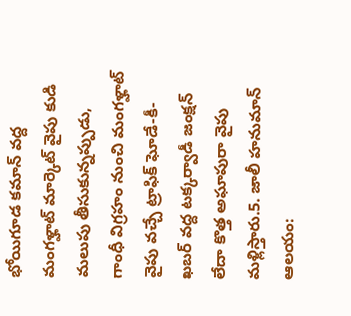భోయిగూడ కమాన్ వద్ద మంగళ్హాట్ మార్కెట్ వైపు కుడి మలుపు తీసుకున్నప్పుడు, గాంధీ విగ్రహం నుంచి మంగళ్హాట్ వైపు వచ్చే ట్రాఫిక్ ఘోడే-కీ-ఖబర్ వద్ద టక్కర్వాడీ జంక్షన్ లేదా కొత్త అఘాపురా వైపు మళ్లిస్తారు.5. జాలీ హనుమాన్ ఆలయం: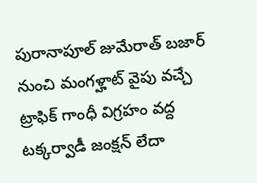పురానాపూల్ జుమేరాత్ బజార్ నుంచి మంగళ్హాట్ వైపు వచ్చే ట్రాఫిక్ గాంధీ విగ్రహం వద్ద టక్కర్వాడీ జంక్షన్ లేదా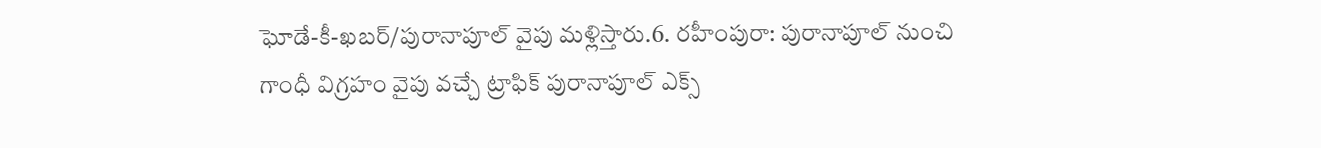ఘోడే-కీ-ఖబర్/పురానాపూల్ వైపు మళ్లిస్తారు.6. రహీంపురా: పురానాపూల్ నుంచి గాంధీ విగ్రహం వైపు వచ్చే ట్రాఫిక్ పురానాపూల్ ఎక్స్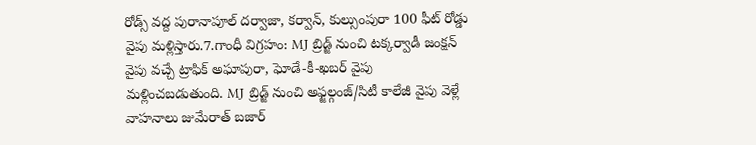రోడ్స్ వద్ద పురానాపూల్ దర్వాజా, కర్వాన్, కుల్సుంపురా 100 ఫీట్ రోడ్డు వైపు మళ్లిస్తారు.7.గాంధీ విగ్రహం: MJ బ్రిడ్జ్ నుంచి టక్కర్వాడీ జంక్షన్ వైపు వచ్చే ట్రాఫిక్ అఘాపురా, ఘోడే-కీ-ఖబర్ వైపు మళ్లించబడుతుంది. MJ బ్రిడ్జ్ నుంచి అఫ్జల్గంజ్/సిటీ కాలేజీ వైపు వెళ్లే వాహనాలు జుమేరాత్ బజార్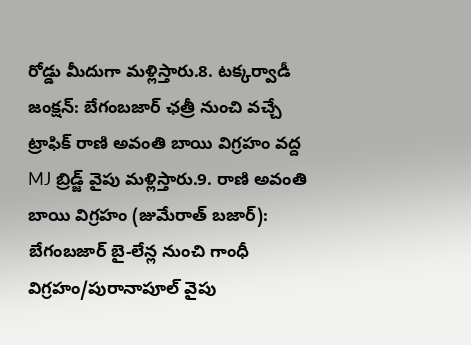రోడ్డు మీదుగా మళ్లిస్తారు.8. టక్కర్వాడీ జంక్షన్: బేగంబజార్ ఛత్రీ నుంచి వచ్చే ట్రాఫిక్ రాణి అవంతి బాయి విగ్రహం వద్ద MJ బ్రిడ్జ్ వైపు మళ్లిస్తారు.9. రాణి అవంతి బాయి విగ్రహం (జుమేరాత్ బజార్): బేగంబజార్ బై-లేన్ల నుంచి గాంధీ విగ్రహం/పురానాపూల్ వైపు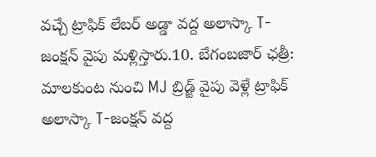వచ్చే ట్రాఫిక్ లేబర్ అడ్డా వద్ద అలాస్కా T-జంక్షన్ వైపు మళ్లిస్తారు.10. బేగంబజార్ ఛత్రీ: మాలకుంట నుంచి MJ బ్రిడ్జ్ వైపు వెళ్లే ట్రాఫిక్ అలాస్కా T-జంక్షన్ వద్ద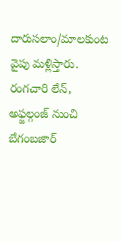దారుసలాం/మాలకుంట వైపు మళ్లిస్తారు. రంగచారి లేన్, అఫ్జల్గంజ్ నుంచి బేగంబజార్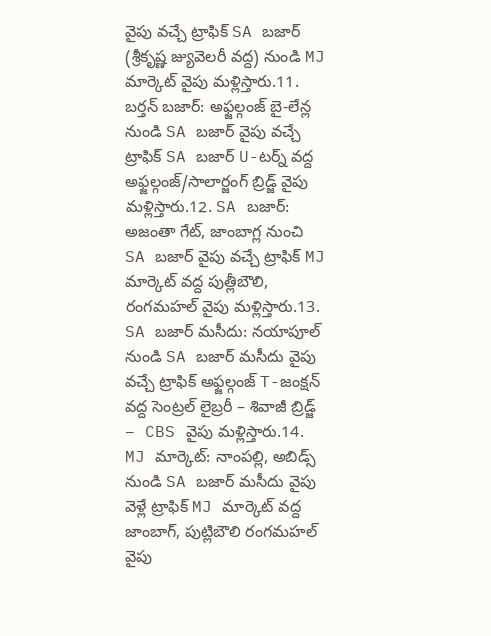వైపు వచ్చే ట్రాఫిక్ SA బజార్ (శ్రీకృష్ణ జ్యువెలరీ వద్ద) నుండి MJ మార్కెట్ వైపు మళ్లిస్తారు.11. బర్తన్ బజార్: అఫ్జల్గంజ్ బై-లేన్ల నుండి SA బజార్ వైపు వచ్చే ట్రాఫిక్ SA బజార్ U-టర్న్ వద్ద అఫ్జల్గంజ్/సాలార్జంగ్ బ్రిడ్జ్ వైపు మళ్లిస్తారు.12. SA బజార్: అజంతా గేట్, జాంబాగ్ల నుంచి SA బజార్ వైపు వచ్చే ట్రాఫిక్ MJ మార్కెట్ వద్ద పుత్లీబౌలి, రంగమహల్ వైపు మళ్లిస్తారు.13. SA బజార్ మసీదు: నయాపూల్ నుండి SA బజార్ మసీదు వైపు వచ్చే ట్రాఫిక్ అఫ్జల్గంజ్ T-జంక్షన్ వద్ద సెంట్రల్ లైబ్రరీ – శివాజీ బ్రిడ్జ్ – CBS వైపు మళ్లిస్తారు.14. MJ మార్కెట్: నాంపల్లి, అబిడ్స్ నుండి SA బజార్ మసీదు వైపు వెళ్లే ట్రాఫిక్ MJ మార్కెట్ వద్ద జాంబాగ్, పుట్లిబౌలి రంగమహల్ వైపు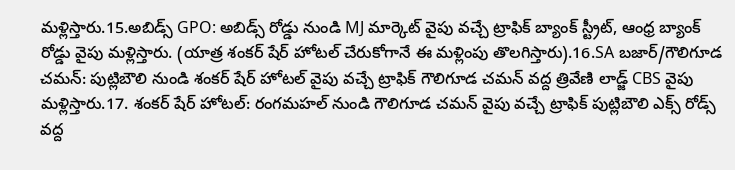మళ్లిస్తారు.15.అబిడ్స్ GPO: అబిడ్స్ రోడ్డు నుండి MJ మార్కెట్ వైపు వచ్చే ట్రాఫిక్ బ్యాంక్ స్ట్రీట్, ఆంధ్ర బ్యాంక్ రోడ్డు వైపు మళ్లిస్తారు. (యాత్ర శంకర్ షేర్ హోటల్ చేరుకోగానే ఈ మళ్లింపు తొలగిస్తారు).16.SA బజార్/గౌలిగూడ చమన్: పుట్లిబౌలి నుండి శంకర్ షేర్ హోటల్ వైపు వచ్చే ట్రాఫిక్ గౌలిగూడ చమన్ వద్ద త్రివేణి లాడ్జ్ CBS వైపు మళ్లిస్తారు.17. శంకర్ షేర్ హోటల్: రంగమహల్ నుండి గౌలిగూడ చమన్ వైపు వచ్చే ట్రాఫిక్ పుట్లిబౌలి ఎక్స్ రోడ్స్ వద్ద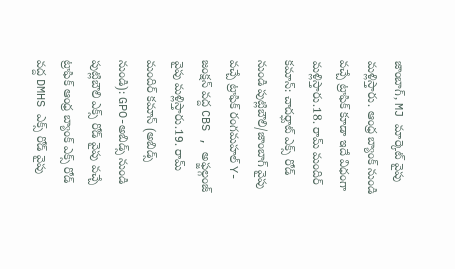జాంబాగ్, MJ మార్కెట్ వైపు మళ్లిస్తారు. ఆంధ్ర బ్యాంక్ నుండి వచ్చే ట్రాఫిక్ కూడా ఇదే విధంగా మళ్లిస్తారు.18. రామ్ మందిర్ కమాన్: చాదర్ఘాట్ ఎక్స్ రోడ్ నుండి పుట్లిబౌలి/జాంబాగ్ వైపు వచ్చే ట్రాఫిక్ రంగమహల్ Y-జంక్షన్ వద్ద CBS , అఫ్జల్గంజ్ వైపు మళ్లిస్తారు.19. రామ్ మందిర్ కమాన్ (అబిడ్స్ నుండి): GPO-అబిడ్స్ నుండి పుట్లిబౌలి ఎక్స్ రోడ్ వైపు వచ్చే ట్రాఫిక్ ఆంధ్ర బ్యాంక్ ఎక్స్ రోడ్ వద్ద DMHS ఎక్స్ రోడ్ వైపు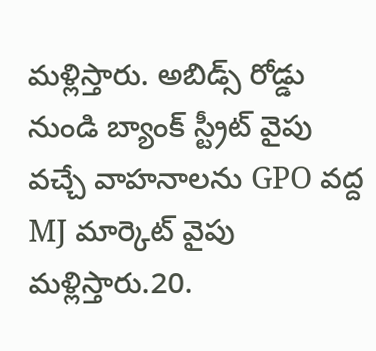మళ్లిస్తారు. అబిడ్స్ రోడ్డు నుండి బ్యాంక్ స్ట్రీట్ వైపు వచ్చే వాహనాలను GPO వద్ద MJ మార్కెట్ వైపు మళ్లిస్తారు.20.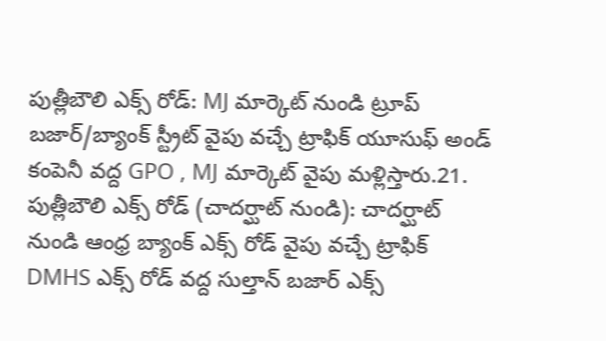పుత్లీబౌలి ఎక్స్ రోడ్: MJ మార్కెట్ నుండి ట్రూప్ బజార్/బ్యాంక్ స్ట్రీట్ వైపు వచ్చే ట్రాఫిక్ యూసుఫ్ అండ్ కంపెనీ వద్ద GPO , MJ మార్కెట్ వైపు మళ్లిస్తారు.21. పుత్లీబౌలి ఎక్స్ రోడ్ (చాదర్ఘాట్ నుండి): చాదర్ఘాట్ నుండి ఆంధ్ర బ్యాంక్ ఎక్స్ రోడ్ వైపు వచ్చే ట్రాఫిక్ DMHS ఎక్స్ రోడ్ వద్ద సుల్తాన్ బజార్ ఎక్స్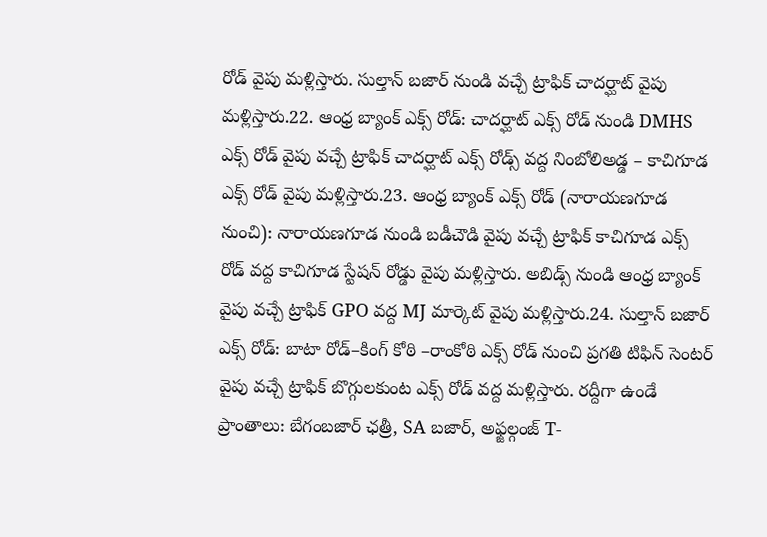రోడ్ వైపు మళ్లిస్తారు. సుల్తాన్ బజార్ నుండి వచ్చే ట్రాఫిక్ చాదర్ఘాట్ వైపు మళ్లిస్తారు.22. ఆంధ్ర బ్యాంక్ ఎక్స్ రోడ్: చాదర్ఘాట్ ఎక్స్ రోడ్ నుండి DMHS ఎక్స్ రోడ్ వైపు వచ్చే ట్రాఫిక్ చాదర్ఘాట్ ఎక్స్ రోడ్స్ వద్ద నింబోలిఅడ్డ – కాచిగూడ ఎక్స్ రోడ్ వైపు మళ్లిస్తారు.23. ఆంధ్ర బ్యాంక్ ఎక్స్ రోడ్ (నారాయణగూడ నుంచి): నారాయణగూడ నుండి బడీచౌడి వైపు వచ్చే ట్రాఫిక్ కాచిగూడ ఎక్స్ రోడ్ వద్ద కాచిగూడ స్టేషన్ రోడ్డు వైపు మళ్లిస్తారు. అబిడ్స్ నుండి ఆంధ్ర బ్యాంక్ వైపు వచ్చే ట్రాఫిక్ GPO వద్ద MJ మార్కెట్ వైపు మళ్లిస్తారు.24. సుల్తాన్ బజార్ ఎక్స్ రోడ్: బాటా రోడ్–కింగ్ కోఠి –రాంకోఠి ఎక్స్ రోడ్ నుంచి ప్రగతి టిఫిన్ సెంటర్ వైపు వచ్చే ట్రాఫిక్ బొగ్గులకుంట ఎక్స్ రోడ్ వద్ద మళ్లిస్తారు. రద్దీగా ఉండే ప్రాంతాలు: బేగంబజార్ ఛత్రీ, SA బజార్, అఫ్జల్గంజ్ T-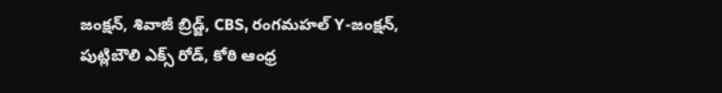జంక్షన్, శివాజీ బ్రిడ్జ్, CBS, రంగమహల్ Y-జంక్షన్, పుట్లిబౌలి ఎక్స్ రోడ్, కోఠి ఆంధ్ర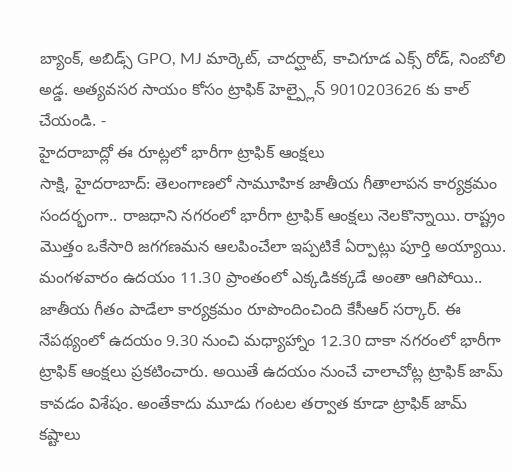బ్యాంక్, అబిడ్స్ GPO, MJ మార్కెట్, చాదర్ఘాట్, కాచిగూడ ఎక్స్ రోడ్, నింబోలి అడ్డ. అత్యవసర సాయం కోసం ట్రాఫిక్ హెల్ప్లైన్ 9010203626 కు కాల్ చేయండి. -
హైదరాబాద్లో ఈ రూట్లలో భారీగా ట్రాఫిక్ ఆంక్షలు
సాక్షి, హైదరాబాద్: తెలంగాణలో సామూహిక జాతీయ గీతాలాపన కార్యక్రమం సందర్భంగా.. రాజధాని నగరంలో భారీగా ట్రాఫిక్ ఆంక్షలు నెలకొన్నాయి. రాష్ట్రం మొత్తం ఒకేసారి జగగణమన ఆలపించేలా ఇప్పటికే ఏర్పాట్లు పూర్తి అయ్యాయి. మంగళవారం ఉదయం 11.30 ప్రాంతంలో ఎక్కడికక్కడే అంతా ఆగిపోయి.. జాతీయ గీతం పాడేలా కార్యక్రమం రూపొందించింది కేసీఆర్ సర్కార్. ఈ నేపథ్యంలో ఉదయం 9.30 నుంచి మధ్యాహ్నాం 12.30 దాకా నగరంలో భారీగా ట్రాఫిక్ ఆంక్షలు ప్రకటించారు. అయితే ఉదయం నుంచే చాలాచోట్ల ట్రాఫిక్ జామ్ కావడం విశేషం. అంతేకాదు మూడు గంటల తర్వాత కూడా ట్రాఫిక్ జామ్ కష్టాలు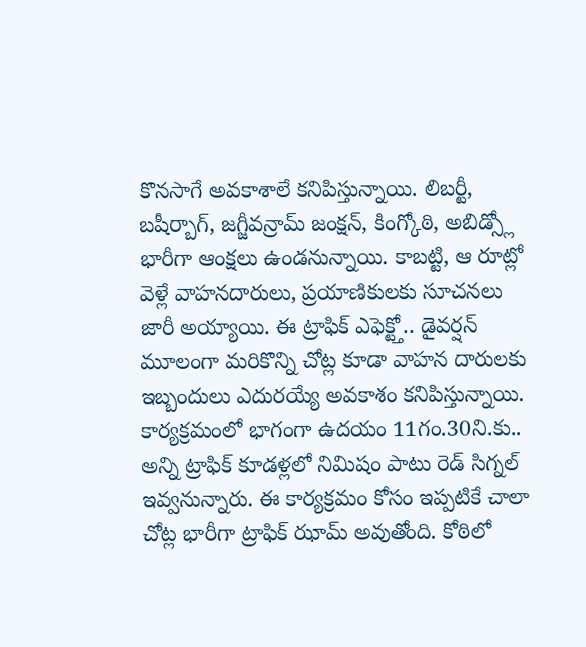కొనసాగే అవకాశాలే కనిపిస్తున్నాయి. లిబర్టీ, బషీర్బాగ్, జగ్జీవన్రామ్ జంక్షన్, కింగ్కోఠి, అబిడ్స్లో భారీగా ఆంక్షలు ఉండనున్నాయి. కాబట్టి, ఆ రూట్లో వెళ్లే వాహనదారులు, ప్రయాణికులకు సూచనలు జారీ అయ్యాయి. ఈ ట్రాఫిక్ ఎఫెక్ట్తో.. డైవర్షన్ మూలంగా మరికొన్ని చోట్ల కూడా వాహన దారులకు ఇబ్బందులు ఎదురయ్యే అవకాశం కనిపిస్తున్నాయి. కార్యక్రమంలో భాగంగా ఉదయం 11గం.30ని.కు.. అన్ని ట్రాఫిక్ కూడళ్లలో నిమిషం పాటు రెడ్ సిగ్నల్ ఇవ్వనున్నారు. ఈ కార్యక్రమం కోసం ఇప్పటికే చాలా చోట్ల భారీగా ట్రాఫిక్ ఝామ్ అవుతోంది. కోఠిలో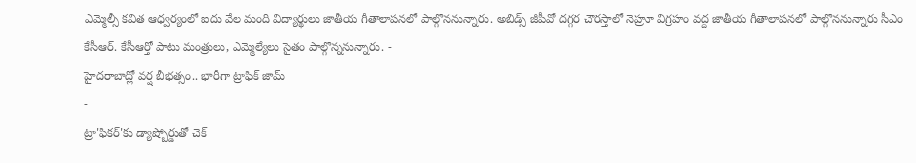ఎమ్మెల్సీ కవిత ఆధ్వర్యంలో ఐదు వేల మంది విద్యార్థులు జాతీయ గీతాలాపనలో పాల్గొననున్నారు. అబిడ్స్ జీపీవో దగ్గర చౌరస్తాలో నెహ్రూ విగ్రహం వద్ద జాతీయ గీతాలాపనలో పాల్గొననున్నారు సీఎం కేసీఆర్. కేసీఆర్తో పాటు మంత్రులు, ఎమ్మెల్యేలు సైతం పాల్గొన్ననున్నారు. -
హైదరాబాద్లో వర్ష బీభత్సం.. భారీగా ట్రాఫిక్ జామ్
-
ట్రా'ఫికర్'కు డ్యాష్బోర్డుతో చెక్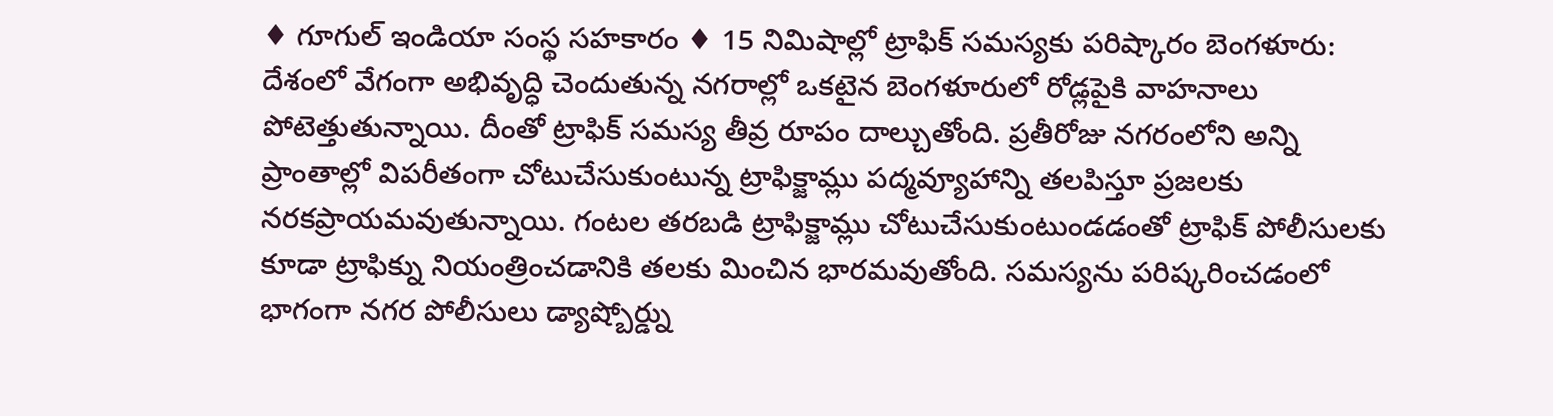♦ గూగుల్ ఇండియా సంస్థ సహకారం ♦ 15 నిమిషాల్లో ట్రాఫిక్ సమస్యకు పరిష్కారం బెంగళూరు: దేశంలో వేగంగా అభివృద్ధి చెందుతున్న నగరాల్లో ఒకటైన బెంగళూరులో రోడ్లపైకి వాహనాలు పోటెత్తుతున్నాయి. దీంతో ట్రాఫిక్ సమస్య తీవ్ర రూపం దాల్చుతోంది. ప్రతీరోజు నగరంలోని అన్ని ప్రాంతాల్లో విపరీతంగా చోటుచేసుకుంటున్న ట్రాఫిక్జామ్లు పద్మవ్యూహాన్ని తలపిస్తూ ప్రజలకు నరకప్రాయమవుతున్నాయి. గంటల తరబడి ట్రాఫిక్జామ్లు చోటుచేసుకుంటుండడంతో ట్రాఫిక్ పోలీసులకు కూడా ట్రాఫిక్ను నియంత్రించడానికి తలకు మించిన భారమవుతోంది. సమస్యను పరిష్కరించడంలో భాగంగా నగర పోలీసులు డ్యాష్బోర్డ్ను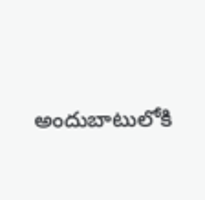అందుబాటులోకి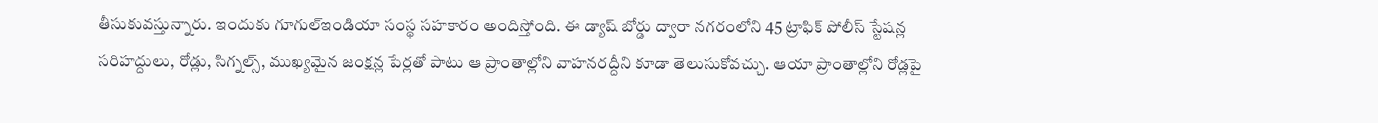తీసుకువస్తున్నారు. ఇందుకు గూగుల్ఇండియా సంస్థ సహకారం అందిస్తోంది. ఈ డ్యాష్ బోర్డు ద్వారా నగరంలోని 45 ట్రాఫిక్ పోలీస్ స్టేషన్ల సరిహద్దులు, రోడ్లు, సిగ్నల్స్, ముఖ్యమైన జంక్షన్ల పేర్లతో పాటు ఆ ప్రాంతాల్లోని వాహనరద్దీని కూడా తెలుసుకోవచ్చు. ఆయా ప్రాంతాల్లోని రోడ్లపై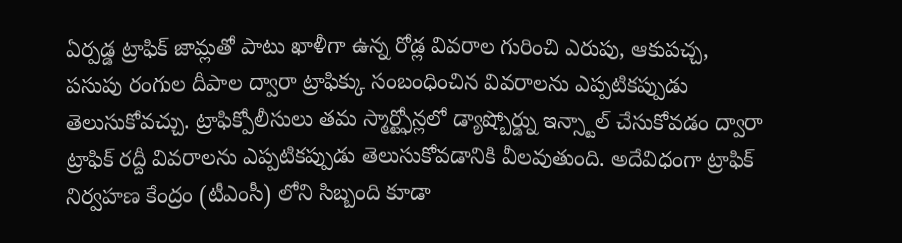ఏర్పడ్డ ట్రాఫిక్ జామ్లతో పాటు ఖాళీగా ఉన్న రోడ్ల వివరాల గురించి ఎరుపు, ఆకుపచ్చ, పసుపు రంగుల దీపాల ద్వారా ట్రాఫిక్కు సంబంధించిన వివరాలను ఎప్పటికప్పుడు తెలుసుకోవచ్చు. ట్రాఫిక్పోలీసులు తమ స్మార్ట్ఫోన్లలో డ్యాష్బోర్డ్ను ఇన్స్టాల్ చేసుకోవడం ద్వారా ట్రాఫిక్ రద్దీ వివరాలను ఎప్పటికప్పుడు తెలుసుకోవడానికి వీలవుతుంది. అదేవిధంగా ట్రాఫిక్ నిర్వహణ కేంద్రం (టీఎంసీ) లోని సిబ్బంది కూడా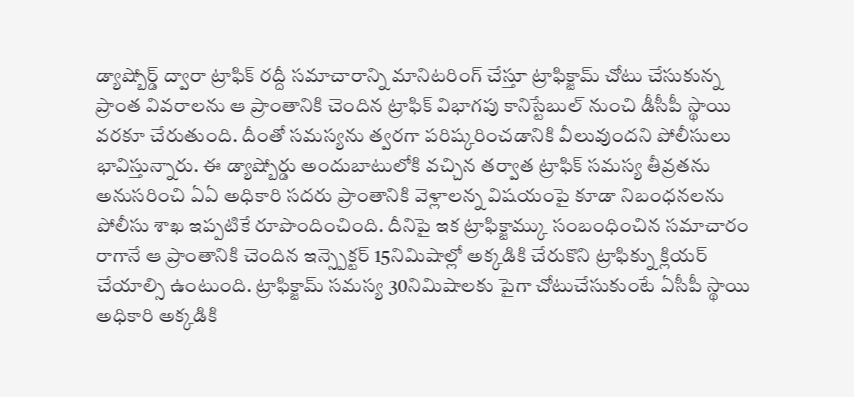డ్యాష్బోర్డ్ ద్వారా ట్రాఫిక్ రద్దీ సమాచారాన్ని మానిటరింగ్ చేస్తూ ట్రాఫిక్జామ్ చోటు చేసుకున్న ప్రాంత వివరాలను ఆ ప్రాంతానికి చెందిన ట్రాఫిక్ విభాగపు కానిస్టేబుల్ నుంచి డీసీపీ స్థాయి వరకూ చేరుతుంది. దీంతో సమస్యను త్వరగా పరిష్కరించడానికి వీలువుందని పోలీసులు భావిస్తున్నారు. ఈ డ్యాష్బోర్డు అందుబాటులోకి వచ్చిన తర్వాత ట్రాఫిక్ సమస్య తీవ్రతను అనుసరించి ఏఏ అధికారి సదరు ప్రాంతానికి వెళ్లాలన్న విషయంపై కూడా నిబంధనలను పోలీసు శాఖ ఇప్పటికే రూపొందించింది. దీనిపై ఇక ట్రాఫిక్జామ్కు సంబంధించిన సమాచారం రాగానే ఆ ప్రాంతానికి చెందిన ఇన్స్పెక్టర్ 15నిమిషాల్లో అక్కడికి చేరుకొని ట్రాఫిక్ను క్లియర్ చేయాల్సి ఉంటుంది. ట్రాఫిక్జామ్ సమస్య 30నిమిషాలకు పైగా చోటుచేసుకుంటే ఏసీపీ స్థాయి అధికారి అక్కడికి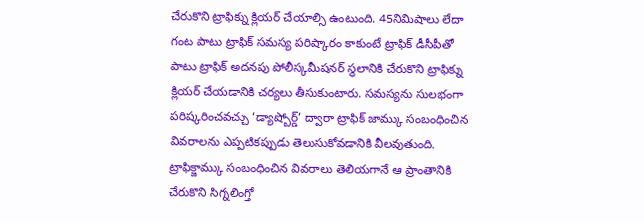చేరుకొని ట్రాఫిక్ను క్లియర్ చేయాల్సి ఉంటుంది. 45నిమిషాలు లేదా గంట పాటు ట్రాఫిక్ సమస్య పరిష్కారం కాకుంటే ట్రాఫిక్ డీసీపీతో పాటు ట్రాఫిక్ అదనపు పోలీస్కమీషనర్ స్థలానికి చేరుకొని ట్రాఫిక్ను క్లియర్ చేయడానికి చర్యలు తీసుకుంటారు. సమస్యను సులభంగా పరిష్కరించవచ్చు ‘డ్యాష్బోర్డ్’ ద్వారా ట్రాఫిక్ జామ్కు సంబంధించిన వివరాలను ఎప్పటికప్పుడు తెలుసుకోవడానికి వీలవుతుంది. ట్రాఫిక్జామ్కు సంబంధించిన వివరాలు తెలియగానే ఆ ప్రాంతానికి చేరుకొని సిగ్నలింగ్తో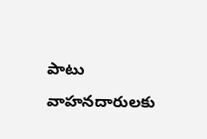పాటు వాహనదారులకు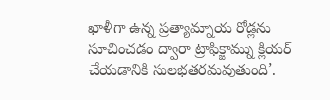ఖాళీగా ఉన్న ప్రత్యామ్నాయ రోడ్లను సూచించడం ద్వారా ట్రాఫిక్జామ్ను క్లియర్ చేయడానికి సులభతరమవుతుంది’.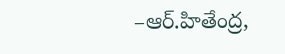–ఆర్.హితేంద్ర,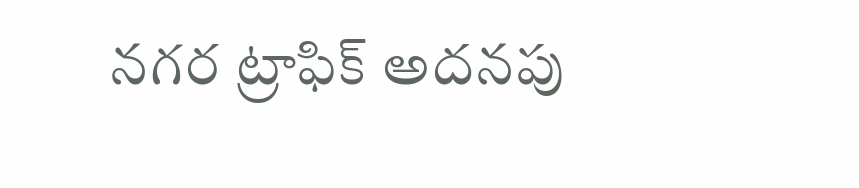నగర ట్రాఫిక్ అదనపు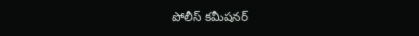పోలీస్ కమీషనర్